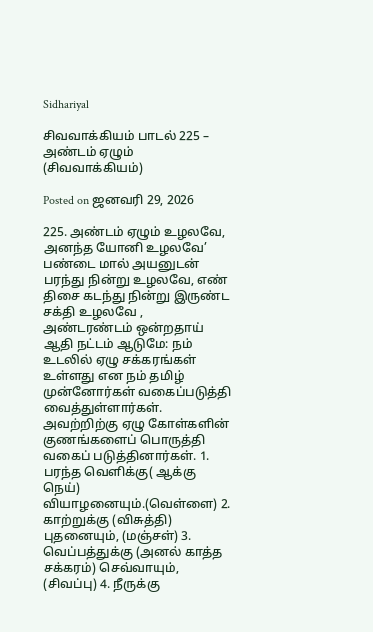Sidhariyal

சிவவாக்கியம் பாடல் 225 – அண்டம் ஏழும் (சிவவாக்கியம்)

Posted on ஜனவரி 29, 2026

225. அண்டம் ஏழும் உழலவே, அனந்த யோனி உழலவே’ பண்டை மால் அயனுடன் பரந்து நின்று உழலவே, எண் திசை கடந்து நின்று இருண்ட சக்தி உழலவே , அண்டரண்டம் ஒன்றதாய் ஆதி நட்டம் ஆடுமே: நம் உடலில் ஏழு சக்கரங்கள் உள்ளது என நம் தமிழ் முன்னோர்கள் வகைப்படுத்தி வைத்துள்ளார்கள். அவற்றிற்கு ஏழு கோள்களின் குணங்களைப் பொருத்தி வகைப் படுத்தினார்கள். 1. பரந்த வெளிக்கு( ஆக்கு நெய்) வியாழனையும்.(வெள்ளை) 2. காற்றுக்கு (விசுத்தி) புதனையும், (மஞ்சள்) 3. வெப்பத்துக்கு (அனல் காத்த சக்கரம்) செவ்வாயும், (சிவப்பு) 4. நீருக்கு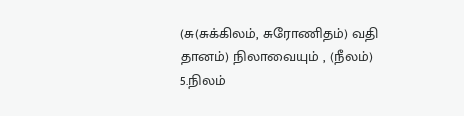(சு(சுக்கிலம், சுரோணிதம்) வதி தானம்) நிலாவையும் , (நீலம்) 5.நிலம்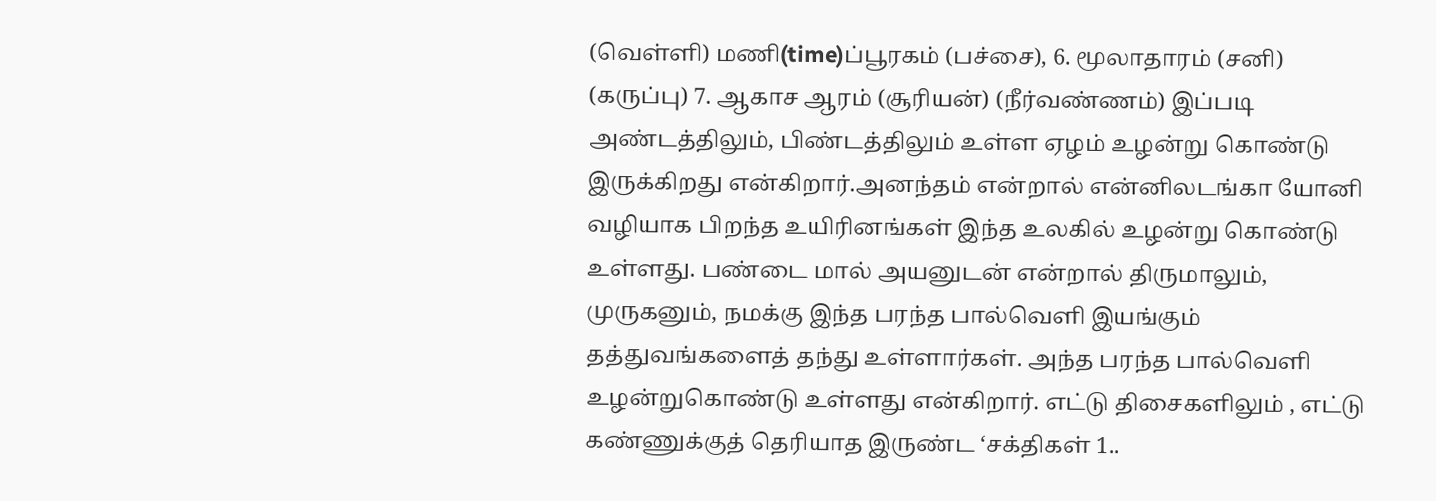(வெள்ளி) மணி(time)ப்பூரகம் (பச்சை), 6. மூலாதாரம் (சனி) (கருப்பு) 7. ஆகாச ஆரம் (சூரியன்) (நீர்வண்ணம்) இப்படி அண்டத்திலும், பிண்டத்திலும் உள்ள ஏழம் உழன்று கொண்டு இருக்கிறது என்கிறார்.அனந்தம் என்றால் என்னிலடங்கா யோனி வழியாக பிறந்த உயிரினங்கள் இந்த உலகில் உழன்று கொண்டு உள்ளது. பண்டை மால் அயனுடன் என்றால் திருமாலும், முருகனும், நமக்கு இந்த பரந்த பால்வெளி இயங்கும் தத்துவங்களைத் தந்து உள்ளார்கள். அந்த பரந்த பால்வெளி உழன்றுகொண்டு உள்ளது என்கிறார். எட்டு திசைகளிலும் , எட்டு கண்ணுக்குத் தெரியாத இருண்ட ‘சக்திகள் 1..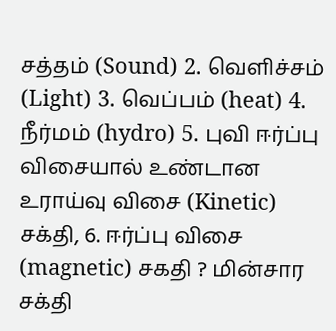சத்தம் (Sound) 2. வெளிச்சம் (Light) 3. வெப்பம் (heat) 4. நீர்மம் (hydro) 5. புவி ஈர்ப்பு விசையால் உண்டான உராய்வு விசை (Kinetic) சக்தி, 6. ஈர்ப்பு விசை (magnetic) சகதி ? மின்சார சக்தி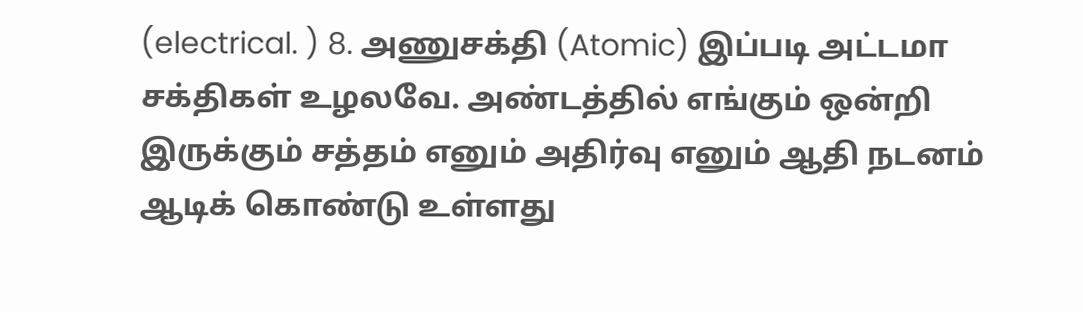(electrical. ) 8. அணுசக்தி (Atomic) இப்படி அட்டமா சக்திகள் உழலவே. அண்டத்தில் எங்கும் ஒன்றி இருக்கும் சத்தம் எனும் அதிர்வு எனும் ஆதி நடனம் ஆடிக் கொண்டு உள்ளது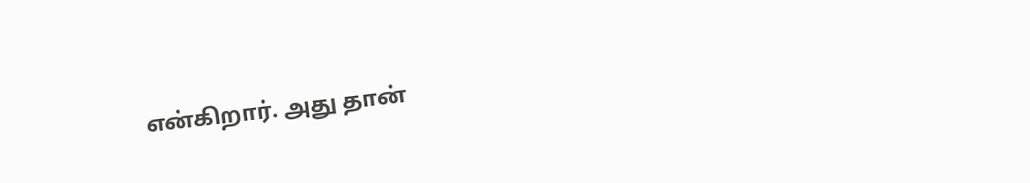என்கிறார். அது தான்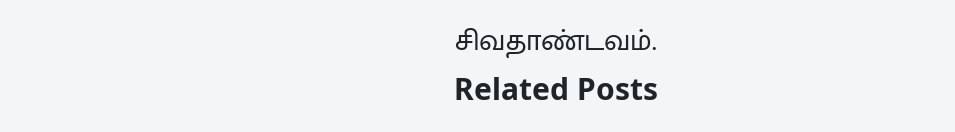சிவதாண்டவம்.
Related Posts